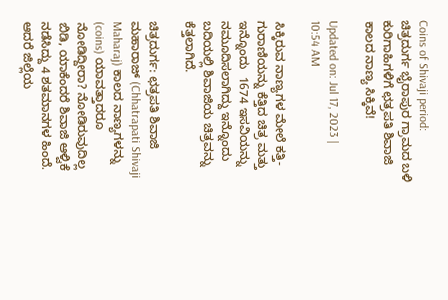Coins of Shivaji period: ಚಿತ್ರದುರ್ಗ ಭೈರಾಪುರ ಗ್ರಾಮದ ಬಳಿ ಕುರಿಗಾಹಿಗಳಿಗೆ ಛತ್ರಪತಿ ಶಿವಾಜಿ ಕಾಲದ ನಾಣ್ಯ ಸಿಕ್ಕಿವೆ!

Updated on: Jul 17, 2023 | 10:54 AM

ಸಿಕ್ಕಿರುವ ನಾಣ್ಯಗಳ ಮೇಲೆ ಕತ್ತಿ-ಗುರಾಣಿಯನ್ನು ಕೆತ್ತಿದ ಚಿತ್ರ ಮತ್ತು ಇನ್ನೊಂದು  1674 ಇಸವಿಯನ್ನು ನಮೂದಿಸಲಾಗಿದ್ದು ಇನ್ನೊಂದು ಬದಿಯಲ್ಲಿ ಶಿವಾಜಿಯ ಚಿತ್ರವನ್ನು ಕೆತ್ತಲಾಗಿದೆ.

ಚಿತ್ರದುರ್ಗ: ಛತ್ರಪತಿ ಶಿವಾಜಿ ಮಹಾರಾಜ್ (Chhatrapati Shivaji Maharaj) ಕಾಲದ ನಾಣ್ಯಗಳನ್ನು (coins) ಯಾವತ್ತಾದರೂ ನೋಡಿದ್ದೀರಾ? ನೋಡಿರುವುದಿಲ್ಲ ಬಿಡಿ, ಯಾಕೆಂದರೆ ಶಿವಾಜಿ ಆಳ್ವಿಕೆ ನಡೆಸಿದ್ದು 4 ಶತಮಾನಗಳ ಹಿಂದೆ. ಆದರೆ ಜಿಲ್ಲೆಯ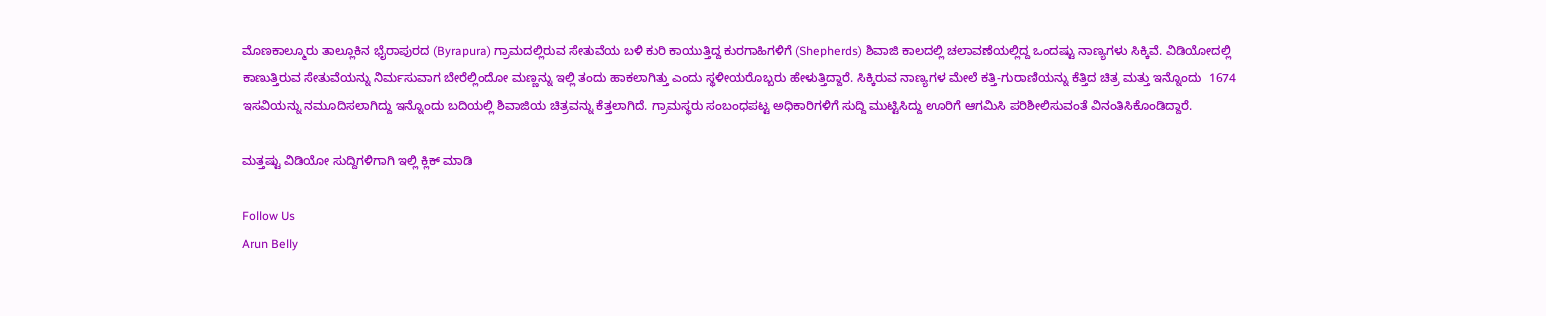ಮೊಣಕಾಲ್ಮೂರು ತಾಲ್ಲೂಕಿನ ಭೈರಾಪುರದ (Byrapura) ಗ್ರಾಮದಲ್ಲಿರುವ ಸೇತುವೆಯ ಬಳಿ ಕುರಿ ಕಾಯುತ್ತಿದ್ದ ಕುರಗಾಹಿಗಳಿಗೆ (Shepherds) ಶಿವಾಜಿ ಕಾಲದಲ್ಲಿ ಚಲಾವಣೆಯಲ್ಲಿದ್ದ ಒಂದಷ್ಟು ನಾಣ್ಯಗಳು ಸಿಕ್ಕಿವೆ. ವಿಡಿಯೋದಲ್ಲಿ ಕಾಣುತ್ತಿರುವ ಸೇತುವೆಯನ್ನು ನಿರ್ಮಸುವಾಗ ಬೇರೆಲ್ಲಿಂದೋ ಮಣ್ಣನ್ನು ಇಲ್ಲಿ ತಂದು ಹಾಕಲಾಗಿತ್ತು ಎಂದು ಸ್ಥಳೀಯರೊಬ್ಬರು ಹೇಳುತ್ತಿದ್ದಾರೆ. ಸಿಕ್ಕಿರುವ ನಾಣ್ಯಗಳ ಮೇಲೆ ಕತ್ತಿ-ಗುರಾಣಿಯನ್ನು ಕೆತ್ತಿದ ಚಿತ್ರ ಮತ್ತು ಇನ್ನೊಂದು  1674 ಇಸವಿಯನ್ನು ನಮೂದಿಸಲಾಗಿದ್ದು ಇನ್ನೊಂದು ಬದಿಯಲ್ಲಿ ಶಿವಾಜಿಯ ಚಿತ್ರವನ್ನು ಕೆತ್ತಲಾಗಿದೆ. ಗ್ರಾಮಸ್ಥರು ಸಂಬಂಧಪಟ್ಟ ಅಧಿಕಾರಿಗಳಿಗೆ ಸುದ್ದಿ ಮುಟ್ಟಿಸಿದ್ದು ಊರಿಗೆ ಆಗಮಿಸಿ ಪರಿಶೀಲಿಸುವಂತೆ ವಿನಂತಿಸಿಕೊಂಡಿದ್ದಾರೆ.

ಮತ್ತಷ್ಟು ವಿಡಿಯೋ ಸುದ್ದಿಗಳಿಗಾಗಿ ಇಲ್ಲಿ ಕ್ಲಿಕ್ ಮಾಡಿ

Follow Us
Arun Belly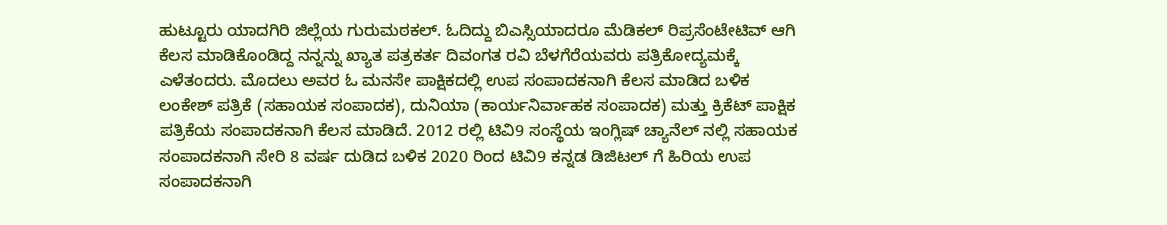ಹುಟ್ಟೂರು ಯಾದಗಿರಿ ಜಿಲ್ಲೆಯ ಗುರುಮಠಕಲ್. ಓದಿದ್ದು ಬಿಎಸ್ಸಿಯಾದರೂ ಮೆಡಿಕಲ್ ರಿಪ್ರಸೆಂಟೇಟಿವ್ ಆಗಿ ಕೆಲಸ ಮಾಡಿಕೊಂಡಿದ್ದ ನನ್ನನ್ನು ಖ್ಯಾತ ಪತ್ರಕರ್ತ ದಿವಂಗತ ರವಿ ಬೆಳಗೆರೆಯವರು ಪತ್ರಿಕೋದ್ಯಮಕ್ಕೆ ಎಳೆತಂದರು. ಮೊದಲು ಅವರ ಓ ಮನಸೇ ಪಾಕ್ಷಿಕದಲ್ಲಿ ಉಪ ಸಂಪಾದಕನಾಗಿ ಕೆಲಸ ಮಾಡಿದ ಬಳಿಕ ಲಂಕೇಶ್ ಪತ್ರಿಕೆ (ಸಹಾಯಕ ಸಂಪಾದಕ), ದುನಿಯಾ (ಕಾರ್ಯನಿರ್ವಾಹಕ ಸಂಪಾದಕ) ಮತ್ತು ಕ್ರಿಕೆಟ್ ಪಾಕ್ಷಿಕ ಪತ್ರಿಕೆಯ ಸಂಪಾದಕನಾಗಿ ಕೆಲಸ ಮಾಡಿದೆ. 2012 ರಲ್ಲಿ ಟಿವಿ9 ಸಂಸ್ಥೆಯ ಇಂಗ್ಲಿಷ್ ಚ್ಯಾನೆಲ್ ನಲ್ಲಿ ಸಹಾಯಕ ಸಂಪಾದಕನಾಗಿ ಸೇರಿ 8 ವರ್ಷ ದುಡಿದ ಬಳಿಕ 2020 ರಿಂದ ಟಿವಿ9 ಕನ್ನಡ ಡಿಜಿಟಲ್ ಗೆ ಹಿರಿಯ ಉಪ ಸಂಪಾದಕನಾಗಿ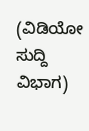(ವಿಡಿಯೋ ಸುದ್ದಿ ವಿಭಾಗ)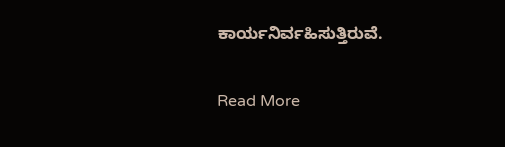ಕಾರ್ಯನಿರ್ವಹಿಸುತ್ತಿರುವೆ.

Read More